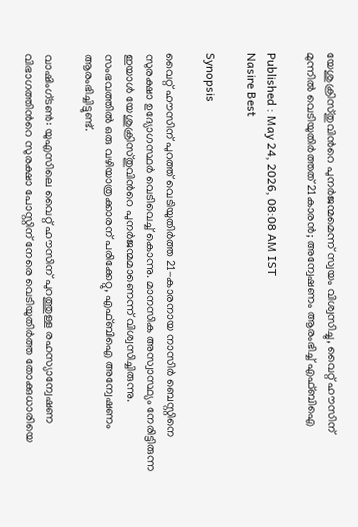യേശുക്രിസ്തുവിന്‍റെ പുനർജന്മമെന്ന് സ്വയം വിശ്വസിച്ചു, വൈറ്റ് ഹൗസിന് മുന്നിൽ വെടിയുതിർത്തത് 21കാരൻ; അന്വേഷണം ആരംഭിച്ച് എഫ്ബിഐ

Published : May 24, 2026, 08:08 AM IST
Nasire Best

Synopsis

വൈറ്റ് ഹൗസിന് പുറത്ത് വെടിയുതിർത്ത 21-കാരനായ നാസിർ ബെസ്റ്റിനെ സുരക്ഷാ ഉദ്യോഗസ്ഥർ വെടിവെച്ച് കൊന്നു. മാനസിക അസ്വാസ്ഥ്യം നേരിട്ടിരുന്ന ഇയാൾ യേശുക്രിസ്തുവിന്‍റെ പുനർജന്മമാണെന്ന് വിശ്വസിച്ചിരുന്നു. സംഭവത്തിൽ ഒരു വഴിയാത്രക്കാരന് പരിക്കേറ്റു, എഫ്ബിഐ അന്വേഷണം ആരംഭിച്ചിട്ടുണ്ട്.

വാഷിംഗ്ടൺ: യുഎസിലെ വൈറ്റ് ഹൗസിന് പുറത്തുള്ള രഹസ്യാന്വേഷണ വിഭാഗത്തിന്‍റെ സുരക്ഷാ പോസ്റ്റിന് നേരെ വെടിയുതിർത്ത തോക്കുധാരിയെ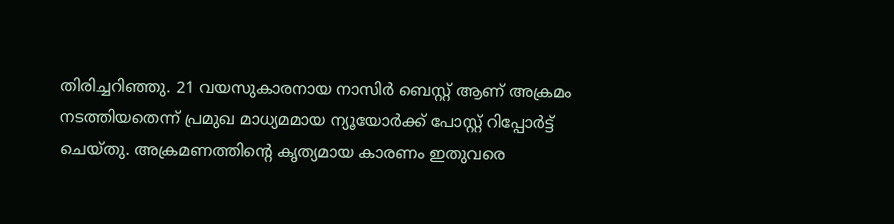തിരിച്ചറിഞ്ഞു. 21 വയസുകാരനായ നാസിർ ബെസ്റ്റ് ആണ് അക്രമം നടത്തിയതെന്ന് പ്രമുഖ മാധ്യമമായ ന്യൂയോർക്ക് പോസ്റ്റ് റിപ്പോർട്ട് ചെയ്തു. അക്രമണത്തിന്‍റെ കൃത്യമായ കാരണം ഇതുവരെ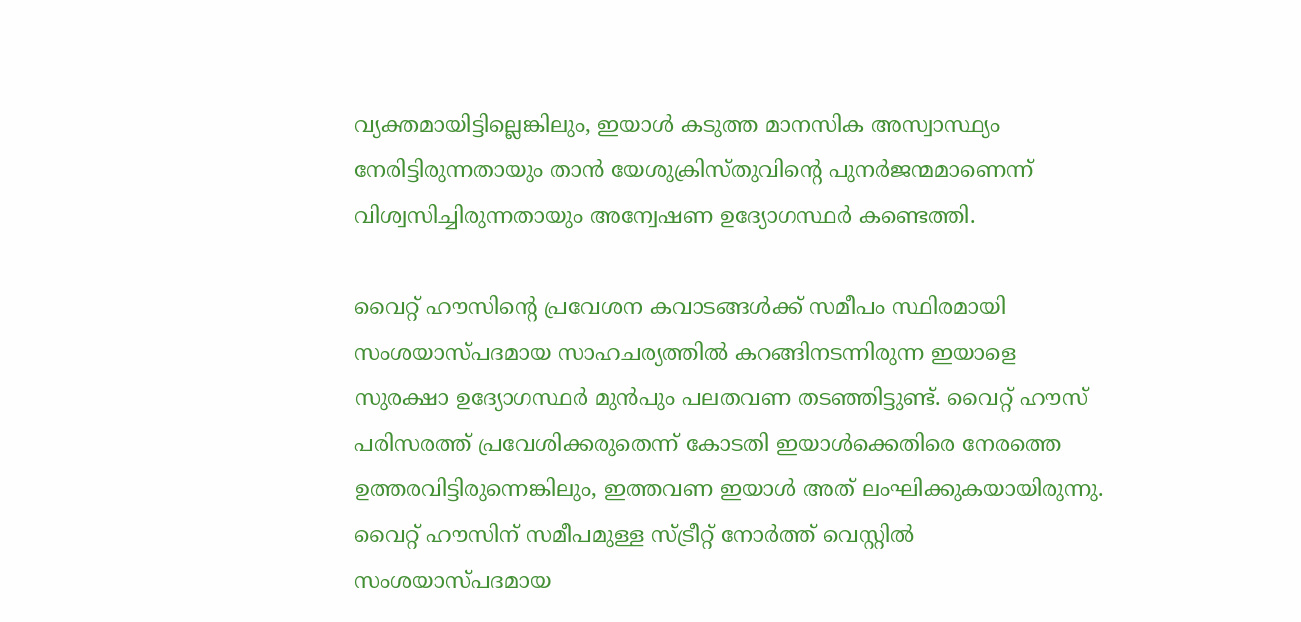വ്യക്തമായിട്ടില്ലെങ്കിലും, ഇയാൾ കടുത്ത മാനസിക അസ്വാസ്ഥ്യം നേരിട്ടിരുന്നതായും താൻ യേശുക്രിസ്തുവിന്‍റെ പുനർജന്മമാണെന്ന് വിശ്വസിച്ചിരുന്നതായും അന്വേഷണ ഉദ്യോഗസ്ഥർ കണ്ടെത്തി.

വൈറ്റ് ഹൗസിന്‍റെ പ്രവേശന കവാടങ്ങൾക്ക് സമീപം സ്ഥിരമായി സംശയാസ്പദമായ സാഹചര്യത്തിൽ കറങ്ങിനടന്നിരുന്ന ഇയാളെ സുരക്ഷാ ഉദ്യോഗസ്ഥർ മുൻപും പലതവണ തടഞ്ഞിട്ടുണ്ട്. വൈറ്റ് ഹൗസ് പരിസരത്ത് പ്രവേശിക്കരുതെന്ന് കോടതി ഇയാൾക്കെതിരെ നേരത്തെ ഉത്തരവിട്ടിരുന്നെങ്കിലും, ഇത്തവണ ഇയാൾ അത് ലംഘിക്കുകയായിരുന്നു. വൈറ്റ് ഹൗസിന് സമീപമുള്ള സ്ട്രീറ്റ് നോർത്ത് വെസ്റ്റിൽ സംശയാസ്പദമായ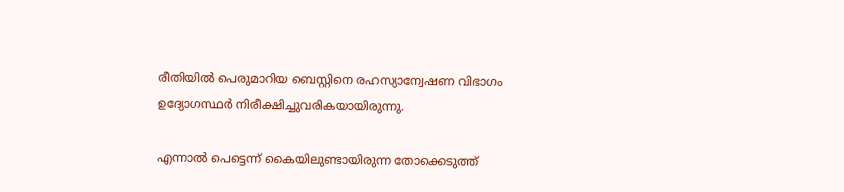രീതിയിൽ പെരുമാറിയ ബെസ്റ്റിനെ രഹസ്യാന്വേഷണ വിഭാഗം ഉദ്യോഗസ്ഥർ നിരീക്ഷിച്ചുവരികയായിരുന്നു.

എന്നാൽ പെട്ടെന്ന് കൈയിലുണ്ടായിരുന്ന തോക്കെടുത്ത്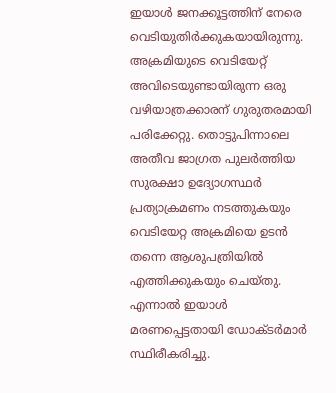ഇയാൾ ജനക്കൂട്ടത്തിന് നേരെ വെടിയുതിർക്കുകയായിരുന്നു. അക്രമിയുടെ വെടിയേറ്റ് അവിടെയുണ്ടായിരുന്ന ഒരു വഴിയാത്രക്കാരന് ഗുരുതരമായി പരിക്കേറ്റു. തൊട്ടുപിന്നാലെ അതീവ ജാഗ്രത പുലർത്തിയ സുരക്ഷാ ഉദ്യോഗസ്ഥർ പ്രത്യാക്രമണം നടത്തുകയും വെടിയേറ്റ അക്രമിയെ ഉടൻ തന്നെ ആശുപത്രിയിൽ എത്തിക്കുകയും ചെയ്തു. എന്നാൽ ഇയാൾ മരണപ്പെട്ടതായി ഡോക്ടർമാർ സ്ഥിരീകരിച്ചു.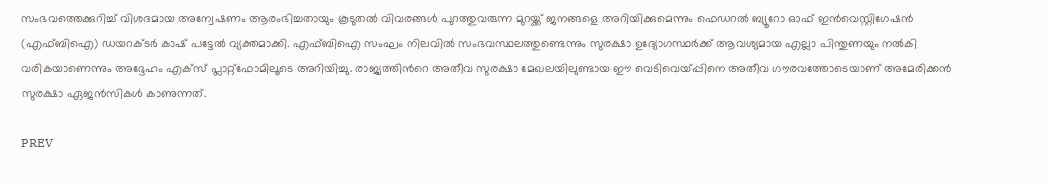സംഭവത്തെക്കുറിച്ച് വിശദമായ അന്വേഷണം ആരംഭിച്ചതായും കൂടുതൽ വിവരങ്ങൾ പുറത്തുവരുന്ന മുറയ്ക്ക് ജനങ്ങളെ അറിയിക്കുമെന്നും ഫെഡറൽ ബ്യൂറോ ഓഫ് ഇൻവെസ്റ്റിഗേഷൻ (എഫ്ബിഐ) ഡയറക്ടർ കാഷ് പട്ടേൽ വ്യക്തമാക്കി. എഫ്ബിഐ സംഘം നിലവിൽ സംഭവസ്ഥലത്തുണ്ടെന്നും സുരക്ഷാ ഉദ്യോഗസ്ഥർക്ക് ആവശ്യമായ എല്ലാ പിന്തുണയും നൽകി വരികയാണെന്നും അദ്ദേഹം എക്സ് പ്ലാറ്റ്‌ഫോമിലൂടെ അറിയിച്ചു. രാജ്യത്തിന്‍റെ അതീവ സുരക്ഷാ മേഖലയിലുണ്ടായ ഈ വെടിവെയ്പ്പിനെ അതീവ ഗൗരവത്തോടെയാണ് അമേരിക്കൻ സുരക്ഷാ ഏജൻസികൾ കാണുന്നത്.

PREV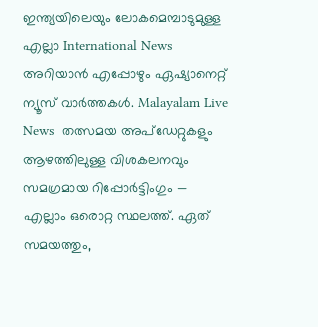ഇന്ത്യയിലെയും ലോകമെമ്പാടുമുള്ള എല്ലാ International News അറിയാൻ എപ്പോഴും ഏഷ്യാനെറ്റ് ന്യൂസ് വാർത്തകൾ. Malayalam Live News  തത്സമയ അപ്‌ഡേറ്റുകളും ആഴത്തിലുള്ള വിശകലനവും സമഗ്രമായ റിപ്പോർട്ടിംഗും — എല്ലാം ഒരൊറ്റ സ്ഥലത്ത്. ഏത് സമയത്തും,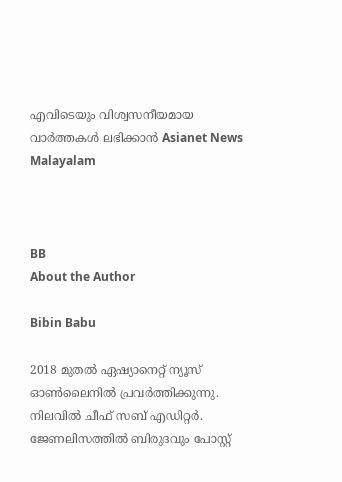എവിടെയും വിശ്വസനീയമായ വാർത്തകൾ ലഭിക്കാൻ Asianet News Malayalam



BB
About the Author

Bibin Babu

2018 മുതല്‍ ഏഷ്യാനെറ്റ് ന്യൂസ് ഓണ്‍ലൈനില്‍ പ്രവര്‍ത്തിക്കുന്നു. നിലവില്‍ ചീഫ് സബ് എഡിറ്റർ. ജേണലിസത്തില്‍ ബിരുദവും പോസ്റ്റ്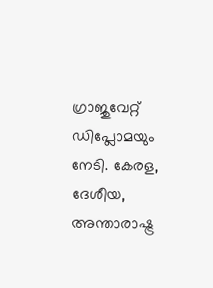ഗ്രാജുവേറ്റ് ഡിപ്ലോമയും നേടി. കേരള, ദേശീയ, അന്താരാഷ്ട്ര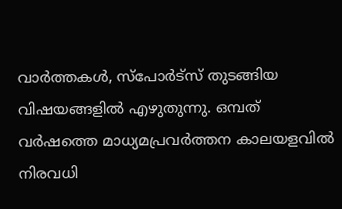വാര്‍ത്തകള്‍, സ്പോര്‍ട്സ് തുടങ്ങിയ വിഷയങ്ങളില്‍ എഴുതുന്നു. ഒമ്പത് വര്‍ഷത്തെ മാധ്യമപ്രവര്‍ത്തന കാലയളവില്‍ നിരവധി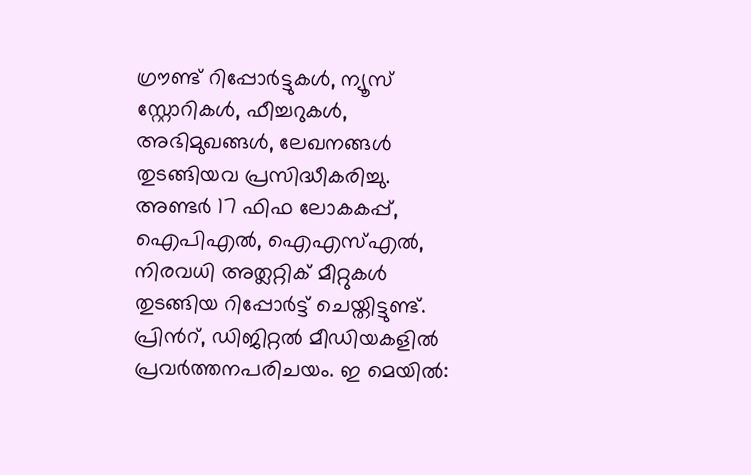ഗ്രൗണ്ട് റിപ്പോര്‍ട്ടുകള്‍, ന്യൂസ് സ്റ്റോറികള്‍, ഫീച്ചറുകള്‍, അഭിമുഖങ്ങള്‍, ലേഖനങ്ങള്‍ തുടങ്ങിയവ പ്രസിദ്ധീകരിച്ചു. അണ്ടര്‍ 17 ഫിഫ ലോകകപ്പ്, ഐപിഎൽ, ഐഎസ്എൽ, നിരവധി അത്ലറ്റിക് മീറ്റുകൾ തുടങ്ങിയ റിപ്പോര്‍ട്ട് ചെയ്തിട്ടുണ്ട്. പ്രിന്‍റ്, ഡിജിറ്റല്‍ മീഡിയകളില്‍ പ്രവര്‍ത്തനപരിചയം. ഇ മെയില്‍: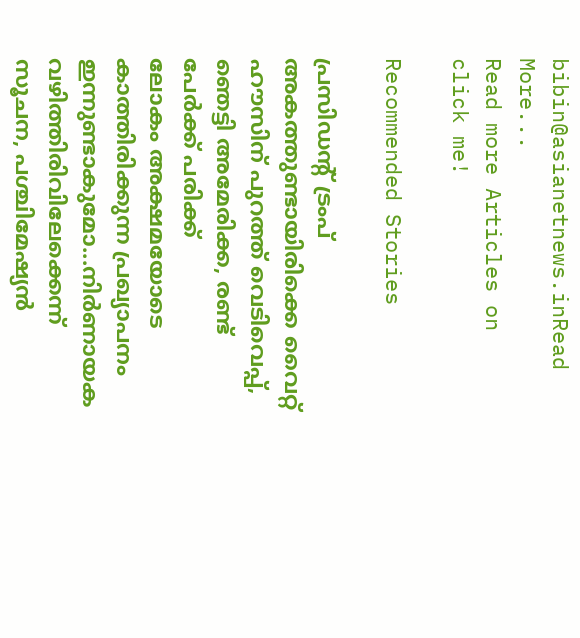bibin@asianetnews.inRead More...
Read more Articles on
click me!

Recommended Stories

പ്രസിഡന്‍റ് ട്രംപ് അകത്തുണ്ടായിരിക്കെ വൈറ്റ് ഹൗസിന് പുറത്ത് വെടിവെപ്പ്, ഞെട്ടി അമേരിക്ക, രണ്ട് പേർക്ക് പരിക്ക്
ലോകം അക്ഷമയോടെ കാത്തിരിക്കുന്ന പ്രഖ്യാപനം ഇന്നുണ്ടാകുമോ...നിർണായക വഴിത്തിരിവിലേക്കെന്ന് സൂചന, പശ്ചിമേഷ്യൻ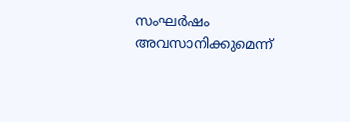സംഘർഷം അവസാനിക്കുമെന്ന്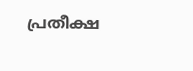പ്രതീക്ഷ